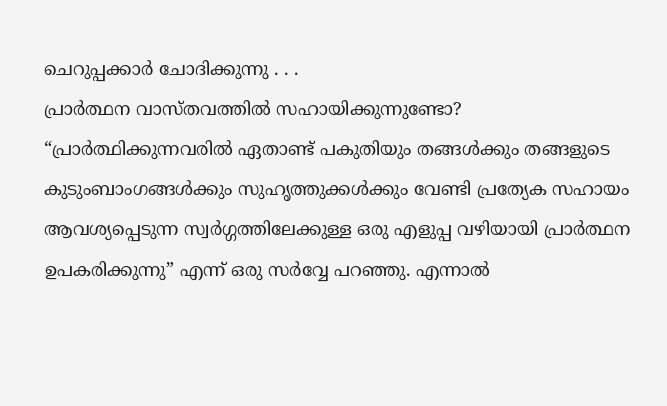ചെറുപ്പക്കാർ ചോദിക്കുന്നു . . .
പ്രാർത്ഥന വാസ്തവത്തിൽ സഹായിക്കുന്നുണ്ടോ?
“പ്രാർത്ഥിക്കുന്നവരിൽ ഏതാണ്ട് പകുതിയും തങ്ങൾക്കും തങ്ങളുടെ കുടുംബാംഗങ്ങൾക്കും സുഹൃത്തുക്കൾക്കും വേണ്ടി പ്രത്യേക സഹായം ആവശ്യപ്പെടുന്ന സ്വർഗ്ഗത്തിലേക്കുള്ള ഒരു എളുപ്പ വഴിയായി പ്രാർത്ഥന ഉപകരിക്കുന്നു” എന്ന് ഒരു സർവ്വേ പറഞ്ഞു. എന്നാൽ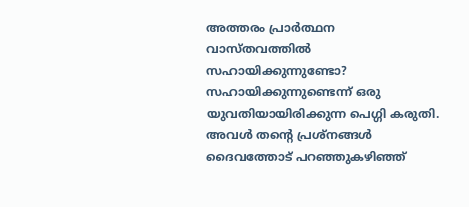അത്തരം പ്രാർത്ഥന വാസ്തവത്തിൽ സഹായിക്കുന്നുണ്ടോ? സഹായിക്കുന്നുണ്ടെന്ന് ഒരു യുവതിയായിരിക്കുന്ന പെഗ്ഗി കരുതി. അവൾ തന്റെ പ്രശ്നങ്ങൾ ദൈവത്തോട് പറഞ്ഞുകഴിഞ്ഞ്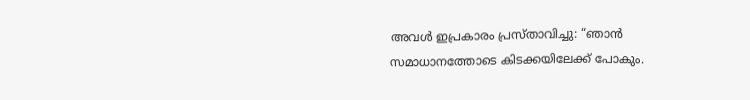അവൾ ഇപ്രകാരം പ്രസ്താവിച്ചു: “ഞാൻ സമാധാനത്തോടെ കിടക്കയിലേക്ക് പോകും.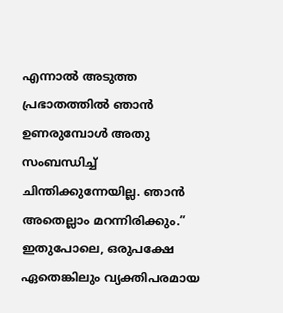എന്നാൽ അടുത്ത പ്രഭാതത്തിൽ ഞാൻ ഉണരുമ്പോൾ അതു സംബന്ധിച്ച് ചിന്തിക്കുന്നേയില്ല. ഞാൻ അതെല്ലാം മറന്നിരിക്കും.”
ഇതുപോലെ, ഒരുപക്ഷേ ഏതെങ്കിലും വ്യക്തിപരമായ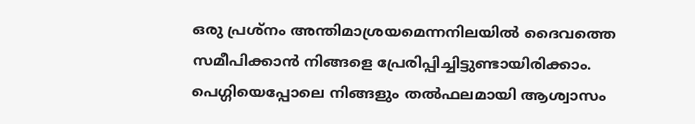ഒരു പ്രശ്നം അന്തിമാശ്രയമെന്നനിലയിൽ ദൈവത്തെ സമീപിക്കാൻ നിങ്ങളെ പ്രേരിപ്പിച്ചിട്ടുണ്ടായിരിക്കാം. പെഗ്ഗിയെപ്പോലെ നിങ്ങളും തൽഫലമായി ആശ്വാസം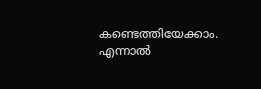കണ്ടെത്തിയേക്കാം. എന്നാൽ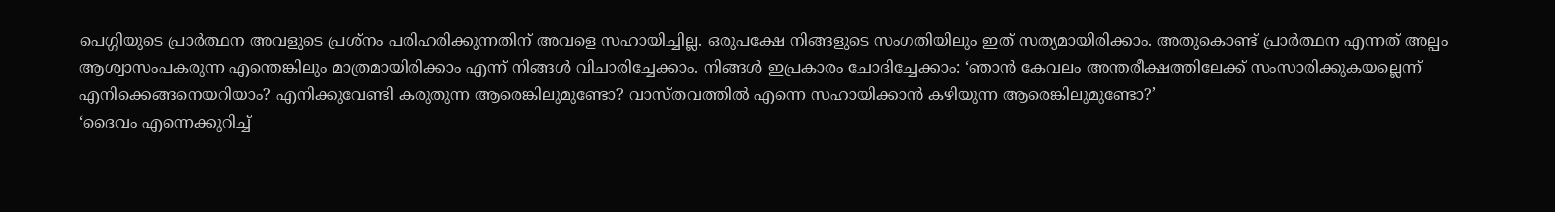പെഗ്ഗിയുടെ പ്രാർത്ഥന അവളുടെ പ്രശ്നം പരിഹരിക്കുന്നതിന് അവളെ സഹായിച്ചില്ല. ഒരുപക്ഷേ നിങ്ങളുടെ സംഗതിയിലും ഇത് സത്യമായിരിക്കാം. അതുകൊണ്ട് പ്രാർത്ഥന എന്നത് അല്പം ആശ്വാസംപകരുന്ന എന്തെങ്കിലും മാത്രമായിരിക്കാം എന്ന് നിങ്ങൾ വിചാരിച്ചേക്കാം. നിങ്ങൾ ഇപ്രകാരം ചോദിച്ചേക്കാം: ‘ഞാൻ കേവലം അന്തരീക്ഷത്തിലേക്ക് സംസാരിക്കുകയല്ലെന്ന് എനിക്കെങ്ങനെയറിയാം? എനിക്കുവേണ്ടി കരുതുന്ന ആരെങ്കിലുമുണ്ടോ? വാസ്തവത്തിൽ എന്നെ സഹായിക്കാൻ കഴിയുന്ന ആരെങ്കിലുമുണ്ടോ?’
‘ദൈവം എന്നെക്കുറിച്ച്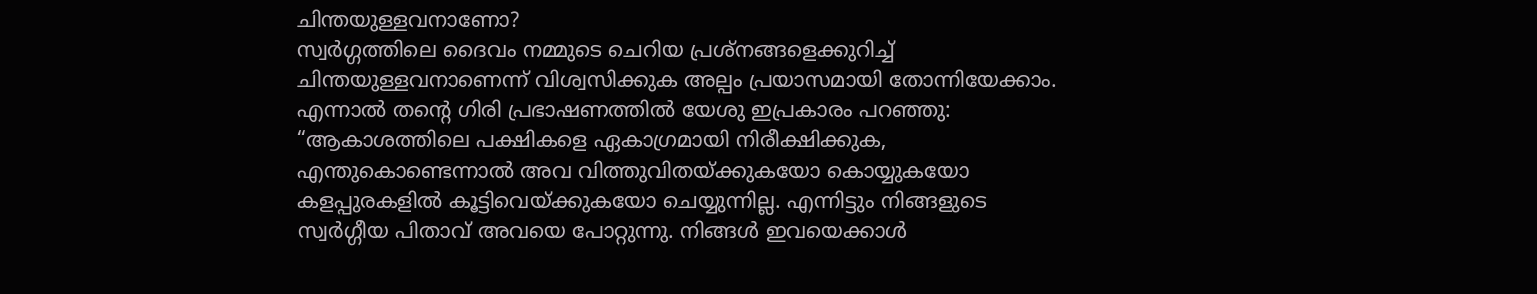ചിന്തയുള്ളവനാണോ?
സ്വർഗ്ഗത്തിലെ ദൈവം നമ്മുടെ ചെറിയ പ്രശ്നങ്ങളെക്കുറിച്ച് ചിന്തയുള്ളവനാണെന്ന് വിശ്വസിക്കുക അല്പം പ്രയാസമായി തോന്നിയേക്കാം. എന്നാൽ തന്റെ ഗിരി പ്രഭാഷണത്തിൽ യേശു ഇപ്രകാരം പറഞ്ഞു: “ആകാശത്തിലെ പക്ഷികളെ ഏകാഗ്രമായി നിരീക്ഷിക്കുക, എന്തുകൊണ്ടെന്നാൽ അവ വിത്തുവിതയ്ക്കുകയോ കൊയ്യുകയോ കളപ്പുരകളിൽ കൂട്ടിവെയ്ക്കുകയോ ചെയ്യുന്നില്ല. എന്നിട്ടും നിങ്ങളുടെ സ്വർഗ്ഗീയ പിതാവ് അവയെ പോറ്റുന്നു. നിങ്ങൾ ഇവയെക്കാൾ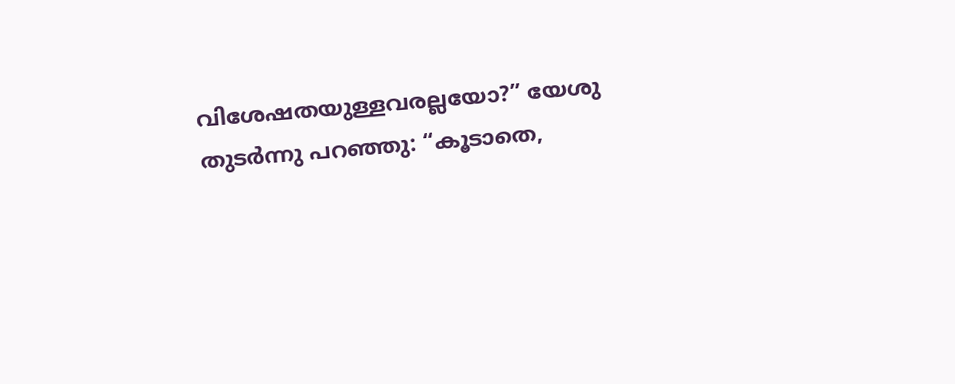വിശേഷതയുള്ളവരല്ലയോ?” യേശു തുടർന്നു പറഞ്ഞു: “കൂടാതെ,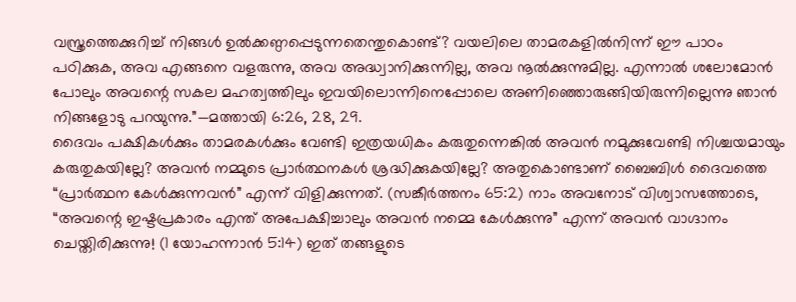വസ്ത്രത്തെക്കുറിച്ച് നിങ്ങൾ ഉൽക്കണ്ഠപ്പെടുന്നതെന്തുകൊണ്ട്? വയലിലെ താമരകളിൽനിന്ന് ഈ പാഠം പഠിക്കുക, അവ എങ്ങനെ വളരുന്നു, അവ അദ്ധ്വാനിക്കുന്നില്ല, അവ നൂൽക്കുന്നുമില്ല. എന്നാൽ ശലോമോൻ പോലും അവന്റെ സകല മഹത്വത്തിലും ഇവയിലൊന്നിനെപ്പോലെ അണിഞ്ഞൊരുങ്ങിയിരുന്നില്ലെന്നു ഞാൻ നിങ്ങളോടു പറയുന്നു.”—മത്തായി 6:26, 28, 29.
ദൈവം പക്ഷികൾക്കും താമരകൾക്കും വേണ്ടി ഇത്രയധികം കരുതുന്നെങ്കിൽ അവൻ നമുക്കുവേണ്ടി നിശ്ചയമായും കരുതുകയില്ലേ? അവൻ നമ്മുടെ പ്രാർത്ഥനകൾ ശ്രദ്ധിക്കുകയില്ലേ? അതുകൊണ്ടാണ് ബൈബിൾ ദൈവത്തെ “പ്രാർത്ഥന കേൾക്കുന്നവൻ” എന്ന് വിളിക്കുന്നത്. (സങ്കീർത്തനം 65:2) നാം അവനോട് വിശ്വാസത്തോടെ, “അവന്റെ ഇഷ്ടപ്രകാരം എന്ത് അപേക്ഷിച്ചാലും അവൻ നമ്മെ കേൾക്കുന്നു” എന്ന് അവൻ വാഗ്ദാനം ചെയ്തിരിക്കുന്നു! (1 യോഹന്നാൻ 5:14) ഇത് തങ്ങളുടെ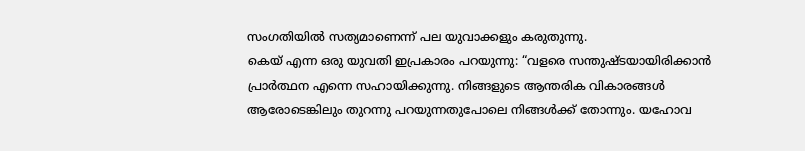സംഗതിയിൽ സത്യമാണെന്ന് പല യുവാക്കളും കരുതുന്നു.
കെയ് എന്ന ഒരു യുവതി ഇപ്രകാരം പറയുന്നു: “വളരെ സന്തുഷ്ടയായിരിക്കാൻ പ്രാർത്ഥന എന്നെ സഹായിക്കുന്നു. നിങ്ങളുടെ ആന്തരിക വികാരങ്ങൾ ആരോടെങ്കിലും തുറന്നു പറയുന്നതുപോലെ നിങ്ങൾക്ക് തോന്നും. യഹോവ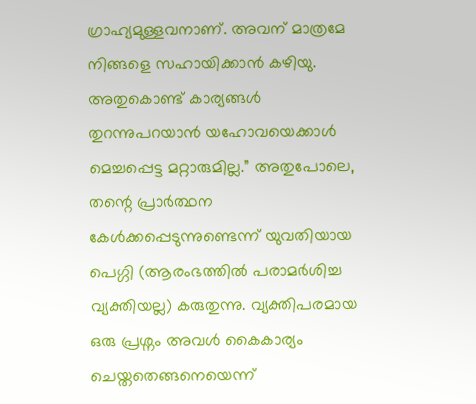ഗ്രാഹ്യമുള്ളവനാണ്. അവന് മാത്രമേ നിങ്ങളെ സഹായിക്കാൻ കഴിയു. അതുകൊണ്ട് കാര്യങ്ങൾ തുറന്നുപറയാൻ യഹോവയെക്കാൾ മെച്ചപ്പെട്ട മറ്റാരുമില്ല.” അതുപോലെ, തന്റെ പ്രാർത്ഥന കേൾക്കപ്പെടുന്നുണ്ടെന്ന് യുവതിയായ പെഗ്ഗി (ആരംഭത്തിൽ പരാമർശിച്ച വ്യക്തിയല്ല) കരുതുന്നു. വ്യക്തിപരമായ ഒരു പ്രശ്നം അവൾ കൈകാര്യം ചെയ്തതെങ്ങനെയെന്ന്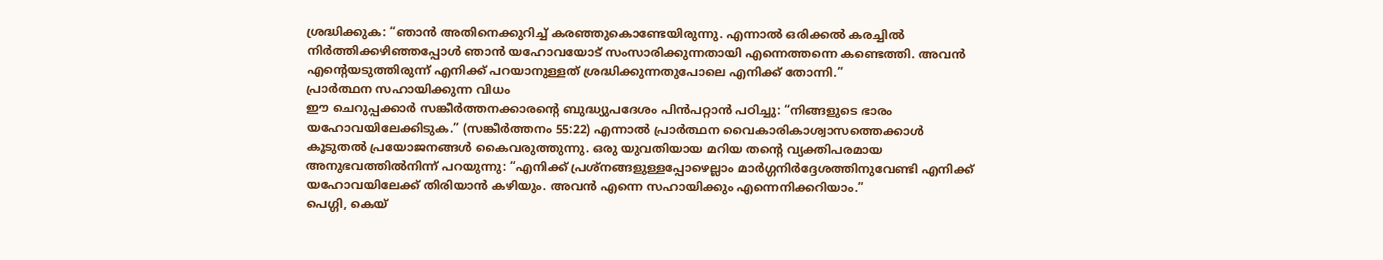ശ്രദ്ധിക്കുക: “ഞാൻ അതിനെക്കുറിച്ച് കരഞ്ഞുകൊണ്ടേയിരുന്നു. എന്നാൽ ഒരിക്കൽ കരച്ചിൽ നിർത്തിക്കഴിഞ്ഞപ്പോൾ ഞാൻ യഹോവയോട് സംസാരിക്കുന്നതായി എന്നെത്തന്നെ കണ്ടെത്തി. അവൻ എന്റെയടുത്തിരുന്ന് എനിക്ക് പറയാനുള്ളത് ശ്രദ്ധിക്കുന്നതുപോലെ എനിക്ക് തോന്നി.”
പ്രാർത്ഥന സഹായിക്കുന്ന വിധം
ഈ ചെറുപ്പക്കാർ സങ്കീർത്തനക്കാരന്റെ ബുദ്ധ്യുപദേശം പിൻപറ്റാൻ പഠിച്ചു: “നിങ്ങളുടെ ഭാരം യഹോവയിലേക്കിടുക.” (സങ്കീർത്തനം 55:22) എന്നാൽ പ്രാർത്ഥന വൈകാരികാശ്വാസത്തെക്കാൾ കൂടുതൽ പ്രയോജനങ്ങൾ കൈവരുത്തുന്നു. ഒരു യുവതിയായ മറിയ തന്റെ വ്യക്തിപരമായ അനുഭവത്തിൽനിന്ന് പറയുന്നു: “എനിക്ക് പ്രശ്നങ്ങളുള്ളപ്പോഴെല്ലാം മാർഗ്ഗനിർദ്ദേശത്തിനുവേണ്ടി എനിക്ക് യഹോവയിലേക്ക് തിരിയാൻ കഴിയും. അവൻ എന്നെ സഹായിക്കും എന്നെനിക്കറിയാം.”
പെഗ്ഗി, കെയ്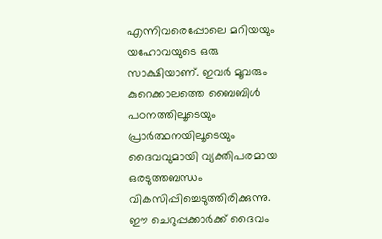എന്നിവരെപ്പോലെ മറിയയും യഹോവയുടെ ഒരു സാക്ഷിയാണ്. ഇവർ മൂവരും കുറെക്കാലത്തെ ബൈബിൾ പഠനത്തിലൂടെയും പ്രാർത്ഥനയിലൂടെയും ദൈവവുമായി വ്യക്തിപരമായ ഒരടുത്തബന്ധം വികസിപ്പിച്ചെടുത്തിരിക്കുന്നു. ഈ ചെറുപ്പക്കാർക്ക് ദൈവം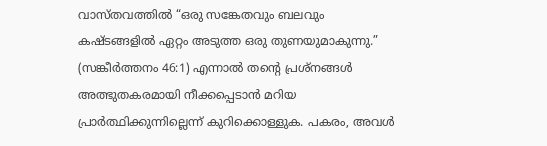വാസ്തവത്തിൽ “ഒരു സങ്കേതവും ബലവും കഷ്ടങ്ങളിൽ ഏറ്റം അടുത്ത ഒരു തുണയുമാകുന്നു.” (സങ്കീർത്തനം 46:1) എന്നാൽ തന്റെ പ്രശ്നങ്ങൾ അത്ഭുതകരമായി നീക്കപ്പെടാൻ മറിയ പ്രാർത്ഥിക്കുന്നില്ലെന്ന് കുറിക്കൊള്ളുക. പകരം, അവൾ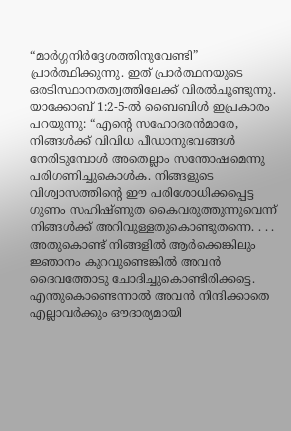“മാർഗ്ഗനിർദ്ദേശത്തിനുവേണ്ടി” പ്രാർത്ഥിക്കുന്നു. ഇത് പ്രാർത്ഥനയുടെ ഒരടിസ്ഥാനതത്വത്തിലേക്ക് വിരൽചൂണ്ടുന്നു.
യാക്കോബ് 1:2-5-ൽ ബൈബിൾ ഇപ്രകാരം പറയുന്നു: “എന്റെ സഹോദരൻമാരേ, നിങ്ങൾക്ക് വിവിധ പീഡാനുഭവങ്ങൾ നേരിടുമ്പോൾ അതെല്ലാം സന്തോഷമെന്നു പരിഗണിച്ചുകൊൾക. നിങ്ങളുടെ വിശ്വാസത്തിന്റെ ഈ പരിശോധിക്കപ്പെട്ട ഗുണം സഹിഷ്ണുത കൈവരുത്തുന്നുവെന്ന് നിങ്ങൾക്ക് അറിവുള്ളതുകൊണ്ടുതന്നെ. . . . അതുകൊണ്ട് നിങ്ങളിൽ ആർക്കെങ്കിലും ജ്ഞാനം കുറവുണ്ടെങ്കിൽ അവൻ ദൈവത്തോടു ചോദിച്ചുകൊണ്ടിരിക്കട്ടെ. എന്തുകൊണ്ടെന്നാൽ അവൻ നിന്ദിക്കാതെ എല്ലാവർക്കും ഔദാര്യമായി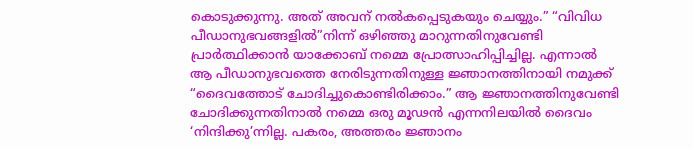കൊടുക്കുന്നു. അത് അവന് നൽകപ്പെടുകയും ചെയ്യും.” “വിവിധ പീഡാനുഭവങ്ങളിൽ”നിന്ന് ഒഴിഞ്ഞു മാറുന്നതിനുവേണ്ടി പ്രാർത്ഥിക്കാൻ യാക്കോബ് നമ്മെ പ്രോത്സാഹിപ്പിച്ചില്ല. എന്നാൽ ആ പീഡാനുഭവത്തെ നേരിടുന്നതിനുള്ള ജ്ഞാനത്തിനായി നമുക്ക് “ദൈവത്തോട് ചോദിച്ചുകൊണ്ടിരിക്കാം.” ആ ജ്ഞാനത്തിനുവേണ്ടി ചോദിക്കുന്നതിനാൽ നമ്മെ ഒരു മൂഢൻ എന്നനിലയിൽ ദൈവം ‘നിന്ദിക്കു’ന്നില്ല. പകരം, അത്തരം ജ്ഞാനം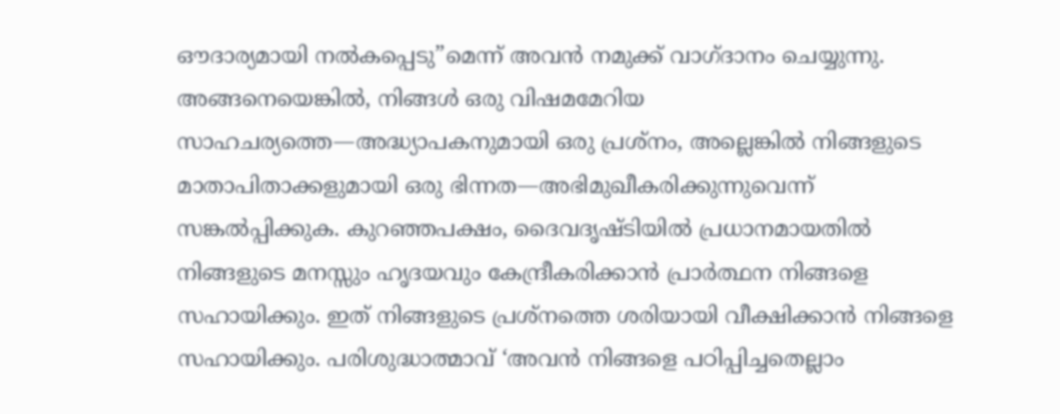ഔദാര്യമായി നൽകപ്പെടു”മെന്ന് അവൻ നമുക്ക് വാഗ്ദാനം ചെയ്യുന്നു.
അങ്ങനെയെങ്കിൽ, നിങ്ങൾ ഒരു വിഷമമേറിയ സാഹചര്യത്തെ—അദ്ധ്യാപകനുമായി ഒരു പ്രശ്നം, അല്ലെങ്കിൽ നിങ്ങളുടെ മാതാപിതാക്കളുമായി ഒരു ഭിന്നത—അഭിമുഖീകരിക്കുന്നുവെന്ന് സങ്കൽപ്പിക്കുക. കുറഞ്ഞപക്ഷം, ദൈവദൃഷ്ടിയിൽ പ്രധാനമായതിൽ നിങ്ങളുടെ മനസ്സും ഹൃദയവും കേന്ദ്രീകരിക്കാൻ പ്രാർത്ഥന നിങ്ങളെ സഹായിക്കും. ഇത് നിങ്ങളുടെ പ്രശ്നത്തെ ശരിയായി വീക്ഷിക്കാൻ നിങ്ങളെ സഹായിക്കും. പരിശുദ്ധാത്മാവ് ‘അവൻ നിങ്ങളെ പഠിപ്പിച്ചതെല്ലാം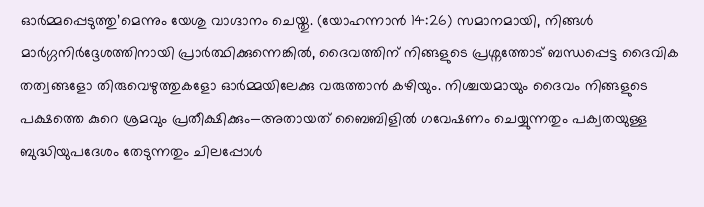ഓർമ്മപ്പെടുത്തു’മെന്നും യേശു വാഗ്ദാനം ചെയ്തു. (യോഹന്നാൻ 14:26) സമാനമായി, നിങ്ങൾ മാർഗ്ഗനിർദ്ദേശത്തിനായി പ്രാർത്ഥിക്കുന്നെങ്കിൽ, ദൈവത്തിന് നിങ്ങളുടെ പ്രശ്നത്തോട് ബന്ധപ്പെട്ട ദൈവിക തത്വങ്ങളോ തിരുവെഴുത്തുകളോ ഓർമ്മയിലേക്കു വരുത്താൻ കഴിയും. നിശ്ചയമായും ദൈവം നിങ്ങളുടെ പക്ഷത്തെ കുറെ ശ്രമവും പ്രതീക്ഷിക്കും—അതായത് ബൈബിളിൽ ഗവേഷണം ചെയ്യുന്നതും പക്വതയുള്ള ബുദ്ധിയുപദേശം തേടുന്നതും ചിലപ്പോൾ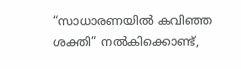“സാധാരണയിൽ കവിഞ്ഞ ശക്തി” നൽകിക്കൊണ്ട്,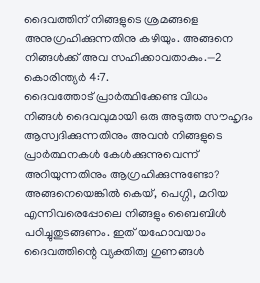ദൈവത്തിന് നിങ്ങളുടെ ശ്രമങ്ങളെ അനുഗ്രഹിക്കുന്നതിനു കഴിയും. അങ്ങനെ നിങ്ങൾക്ക് അവ സഹിക്കാവതാകും.—2 കൊരിന്ത്യർ 4:7.
ദൈവത്തോട് പ്രാർത്ഥിക്കേണ്ട വിധം
നിങ്ങൾ ദൈവവുമായി ഒരു അടുത്ത സൗഹൃദം ആസ്വദിക്കുന്നതിനും അവൻ നിങ്ങളുടെ പ്രാർത്ഥനകൾ കേൾക്കുന്നുവെന്ന് അറിയുന്നതിനും ആഗ്രഹിക്കുന്നുണ്ടോ? അങ്ങനെയെങ്കിൽ കെയ്, പെഗ്ഗി, മറിയ എന്നിവരെപ്പോലെ നിങ്ങളും ബൈബിൾ പഠിച്ചുതുടങ്ങണം. ഇത് യഹോവയാം ദൈവത്തിന്റെ വ്യക്തിത്വ ഗുണങ്ങൾ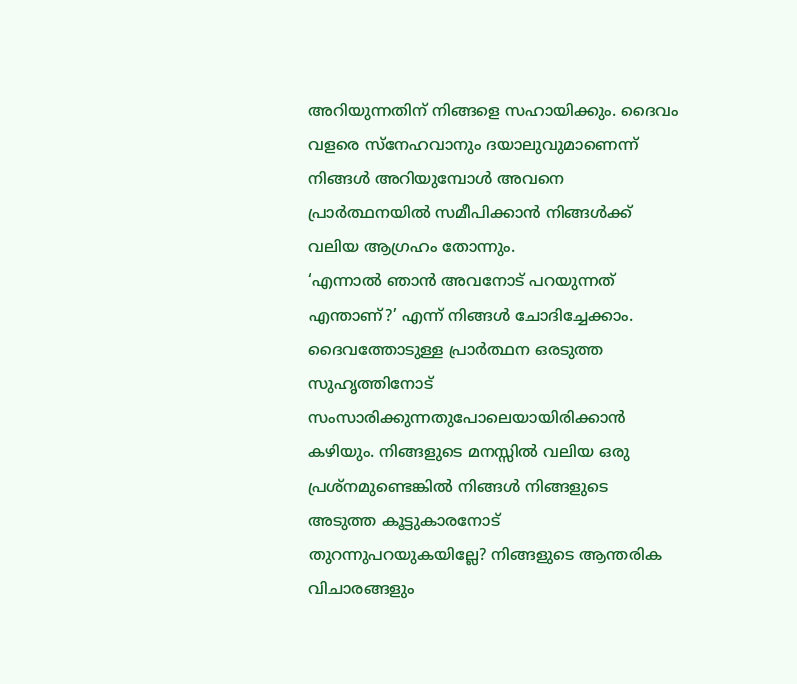അറിയുന്നതിന് നിങ്ങളെ സഹായിക്കും. ദൈവം വളരെ സ്നേഹവാനും ദയാലുവുമാണെന്ന് നിങ്ങൾ അറിയുമ്പോൾ അവനെ പ്രാർത്ഥനയിൽ സമീപിക്കാൻ നിങ്ങൾക്ക് വലിയ ആഗ്രഹം തോന്നും.
‘എന്നാൽ ഞാൻ അവനോട് പറയുന്നത് എന്താണ്?’ എന്ന് നിങ്ങൾ ചോദിച്ചേക്കാം. ദൈവത്തോടുള്ള പ്രാർത്ഥന ഒരടുത്ത സുഹൃത്തിനോട് സംസാരിക്കുന്നതുപോലെയായിരിക്കാൻ കഴിയും. നിങ്ങളുടെ മനസ്സിൽ വലിയ ഒരു പ്രശ്നമുണ്ടെങ്കിൽ നിങ്ങൾ നിങ്ങളുടെ അടുത്ത കൂട്ടുകാരനോട് തുറന്നുപറയുകയില്ലേ? നിങ്ങളുടെ ആന്തരിക വിചാരങ്ങളും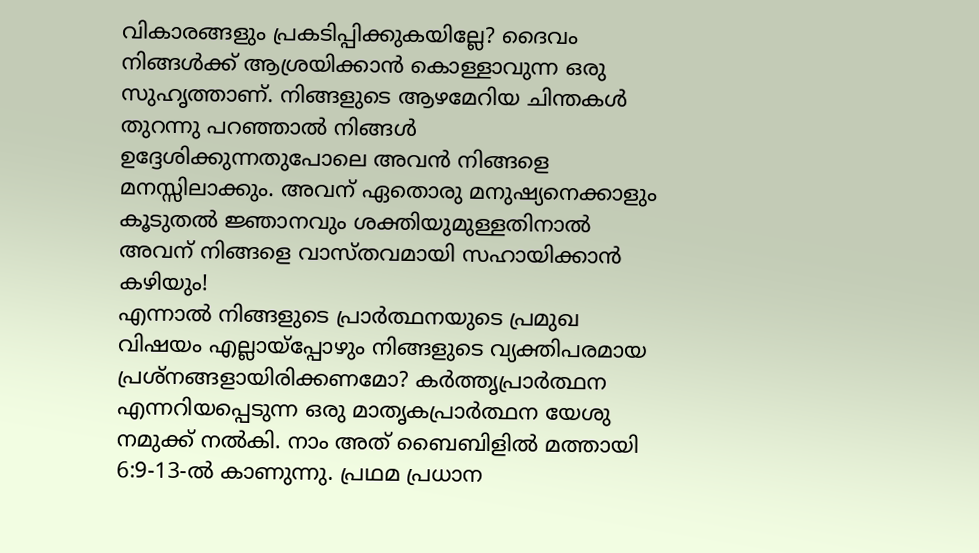വികാരങ്ങളും പ്രകടിപ്പിക്കുകയില്ലേ? ദൈവം നിങ്ങൾക്ക് ആശ്രയിക്കാൻ കൊള്ളാവുന്ന ഒരു സുഹൃത്താണ്. നിങ്ങളുടെ ആഴമേറിയ ചിന്തകൾ തുറന്നു പറഞ്ഞാൽ നിങ്ങൾ ഉദ്ദേശിക്കുന്നതുപോലെ അവൻ നിങ്ങളെ മനസ്സിലാക്കും. അവന് ഏതൊരു മനുഷ്യനെക്കാളും കൂടുതൽ ജ്ഞാനവും ശക്തിയുമുള്ളതിനാൽ അവന് നിങ്ങളെ വാസ്തവമായി സഹായിക്കാൻ കഴിയും!
എന്നാൽ നിങ്ങളുടെ പ്രാർത്ഥനയുടെ പ്രമുഖ വിഷയം എല്ലായ്പ്പോഴും നിങ്ങളുടെ വ്യക്തിപരമായ പ്രശ്നങ്ങളായിരിക്കണമോ? കർത്തൃപ്രാർത്ഥന എന്നറിയപ്പെടുന്ന ഒരു മാതൃകപ്രാർത്ഥന യേശു നമുക്ക് നൽകി. നാം അത് ബൈബിളിൽ മത്തായി 6:9-13-ൽ കാണുന്നു. പ്രഥമ പ്രധാന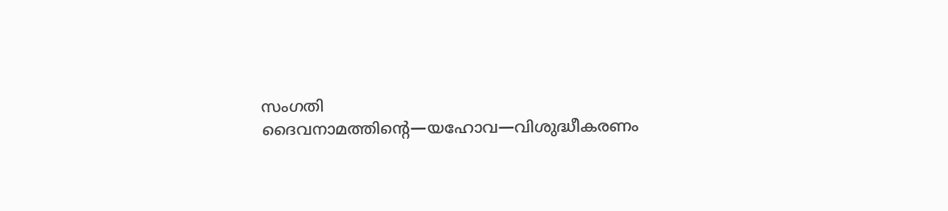സംഗതി ദൈവനാമത്തിന്റെ—യഹോവ—വിശുദ്ധീകരണം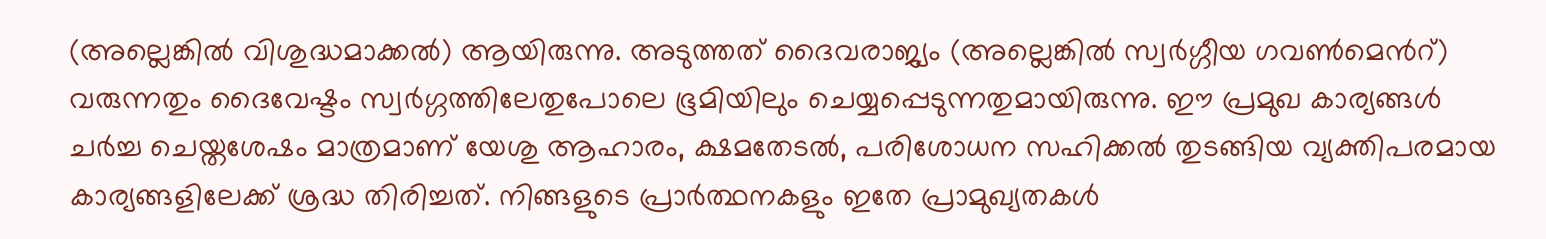(അല്ലെങ്കിൽ വിശുദ്ധമാക്കൽ) ആയിരുന്നു. അടുത്തത് ദൈവരാജ്യം (അല്ലെങ്കിൽ സ്വർഗ്ഗീയ ഗവൺമെൻറ്) വരുന്നതും ദൈവേഷ്ടം സ്വർഗ്ഗത്തിലേതുപോലെ ഭൂമിയിലും ചെയ്യപ്പെടുന്നതുമായിരുന്നു. ഈ പ്രമുഖ കാര്യങ്ങൾ ചർച്ച ചെയ്തശേഷം മാത്രമാണ് യേശു ആഹാരം, ക്ഷമതേടൽ, പരിശോധന സഹിക്കൽ തുടങ്ങിയ വ്യക്തിപരമായ കാര്യങ്ങളിലേക്ക് ശ്രദ്ധ തിരിച്ചത്. നിങ്ങളുടെ പ്രാർത്ഥനകളും ഇതേ പ്രാമുഖ്യതകൾ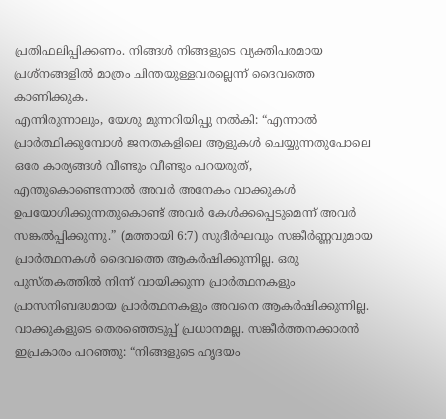പ്രതിഫലിപ്പിക്കണം. നിങ്ങൾ നിങ്ങളുടെ വ്യക്തിപരമായ പ്രശ്നങ്ങളിൽ മാത്രം ചിന്തയുള്ളവരല്ലെന്ന് ദൈവത്തെ കാണിക്കുക.
എന്നിരുന്നാലും, യേശു മുന്നറിയിപ്പു നൽകി: “എന്നാൽ പ്രാർത്ഥിക്കുമ്പോൾ ജനതകളിലെ ആളുകൾ ചെയ്യുന്നതുപോലെ ഒരേ കാര്യങ്ങൾ വീണ്ടും വീണ്ടും പറയരുത്, എന്തുകൊണ്ടെന്നാൽ അവർ അനേകം വാക്കുകൾ ഉപയോഗിക്കുന്നതുകൊണ്ട് അവർ കേൾക്കപ്പെടുമെന്ന് അവർ സങ്കൽപ്പിക്കുന്നു.” (മത്തായി 6:7) സുദീർഘവും സങ്കീർണ്ണവുമായ പ്രാർത്ഥനകൾ ദൈവത്തെ ആകർഷിക്കുന്നില്ല. ഒരു പുസ്തകത്തിൽ നിന്ന് വായിക്കുന്ന പ്രാർത്ഥനകളും പ്രാസനിബദ്ധമായ പ്രാർത്ഥനകളും അവനെ ആകർഷിക്കുന്നില്ല. വാക്കുകളുടെ തെരഞ്ഞെടുപ്പ് പ്രധാനമല്ല. സങ്കീർത്തനക്കാരൻ ഇപ്രകാരം പറഞ്ഞു: “നിങ്ങളുടെ ഹൃദയം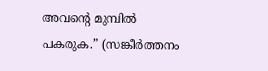അവന്റെ മുമ്പിൽ പകരുക.” (സങ്കീർത്തനം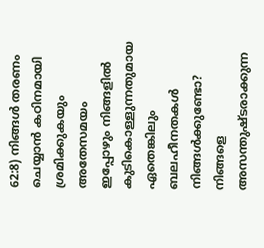62:8) നിങ്ങൾ തരണം ചെയ്യാൻ കഠിനമായി ശ്രമിക്കുകയും അതേസമയം ഇപ്പോഴും നിങ്ങളിൽ കുടികൊള്ളുന്നതുമായ ഏതെങ്കിലും ബലഹീനതകൾ നിങ്ങൾക്കുണ്ടോ? നിങ്ങളെ അസന്തുഷ്ടരാക്കുന്ന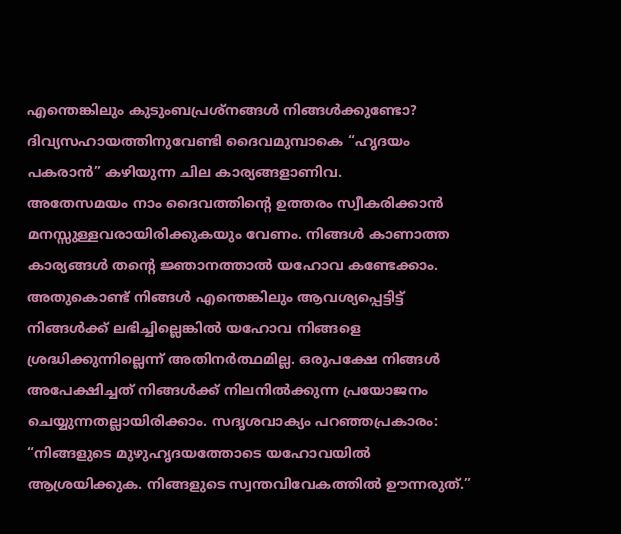എന്തെങ്കിലും കുടുംബപ്രശ്നങ്ങൾ നിങ്ങൾക്കുണ്ടോ? ദിവ്യസഹായത്തിനുവേണ്ടി ദൈവമുമ്പാകെ “ഹൃദയം പകരാൻ” കഴിയുന്ന ചില കാര്യങ്ങളാണിവ.
അതേസമയം നാം ദൈവത്തിന്റെ ഉത്തരം സ്വീകരിക്കാൻ മനസ്സുള്ളവരായിരിക്കുകയും വേണം. നിങ്ങൾ കാണാത്ത കാര്യങ്ങൾ തന്റെ ജ്ഞാനത്താൽ യഹോവ കണ്ടേക്കാം. അതുകൊണ്ട് നിങ്ങൾ എന്തെങ്കിലും ആവശ്യപ്പെട്ടിട്ട് നിങ്ങൾക്ക് ലഭിച്ചില്ലെങ്കിൽ യഹോവ നിങ്ങളെ ശ്രദ്ധിക്കുന്നില്ലെന്ന് അതിനർത്ഥമില്ല. ഒരുപക്ഷേ നിങ്ങൾ അപേക്ഷിച്ചത് നിങ്ങൾക്ക് നിലനിൽക്കുന്ന പ്രയോജനം ചെയ്യുന്നതല്ലായിരിക്കാം. സദൃശവാക്യം പറഞ്ഞപ്രകാരം: “നിങ്ങളുടെ മുഴുഹൃദയത്തോടെ യഹോവയിൽ ആശ്രയിക്കുക. നിങ്ങളുടെ സ്വന്തവിവേകത്തിൽ ഊന്നരുത്.”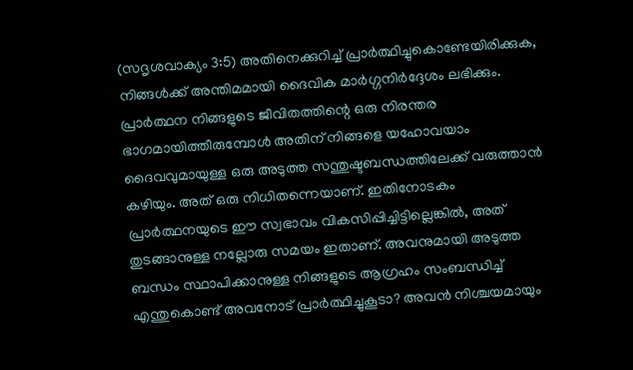(സദൃശവാക്യം 3:5) അതിനെക്കുറിച്ച് പ്രാർത്ഥിച്ചുകൊണ്ടേയിരിക്കുക, നിങ്ങൾക്ക് അന്തിമമായി ദൈവിക മാർഗ്ഗനിർദ്ദേശം ലഭിക്കും.
പ്രാർത്ഥന നിങ്ങളുടെ ജീവിതത്തിന്റെ ഒരു നിരന്തര ഭാഗമായിത്തീരുമ്പോൾ അതിന് നിങ്ങളെ യഹോവയാം ദൈവവുമായുള്ള ഒരു അടുത്ത സന്തുഷ്ടബന്ധത്തിലേക്ക് വരുത്താൻ കഴിയും. അത് ഒരു നിധിതന്നെയാണ്. ഇതിനോടകം പ്രാർത്ഥനയുടെ ഈ സ്വഭാവം വികസിപ്പിച്ചിട്ടില്ലെങ്കിൽ, അത് തുടങ്ങാനുള്ള നല്ലോരു സമയം ഇതാണ്. അവനുമായി അടുത്ത ബന്ധം സ്ഥാപിക്കാനുള്ള നിങ്ങളുടെ ആഗ്രഹം സംബന്ധിച്ച് എന്തുകൊണ്ട് അവനോട് പ്രാർത്ഥിച്ചുകൂടാ? അവൻ നിശ്ചയമായും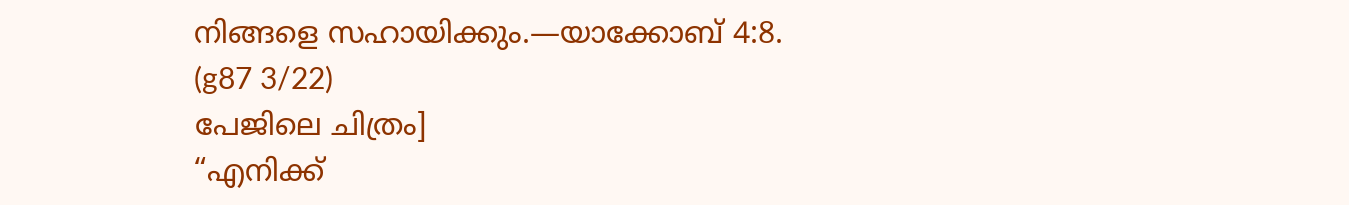നിങ്ങളെ സഹായിക്കും.—യാക്കോബ് 4:8. (g87 3/22)
പേജിലെ ചിത്രം]
“എനിക്ക്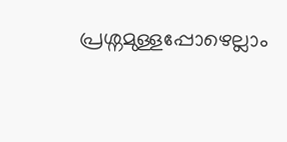പ്രശ്നമുള്ളപ്പോഴെല്ലാം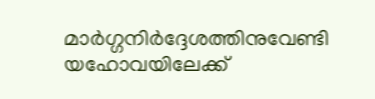മാർഗ്ഗനിർദ്ദേശത്തിനുവേണ്ടി യഹോവയിലേക്ക്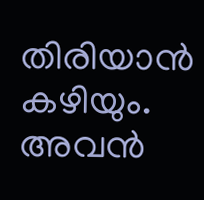തിരിയാൻ കഴിയും. അവൻ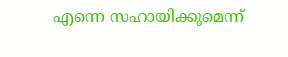എന്നെ സഹായിക്കുമെന്ന്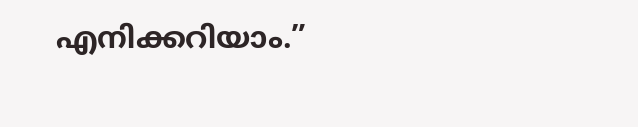എനിക്കറിയാം.”